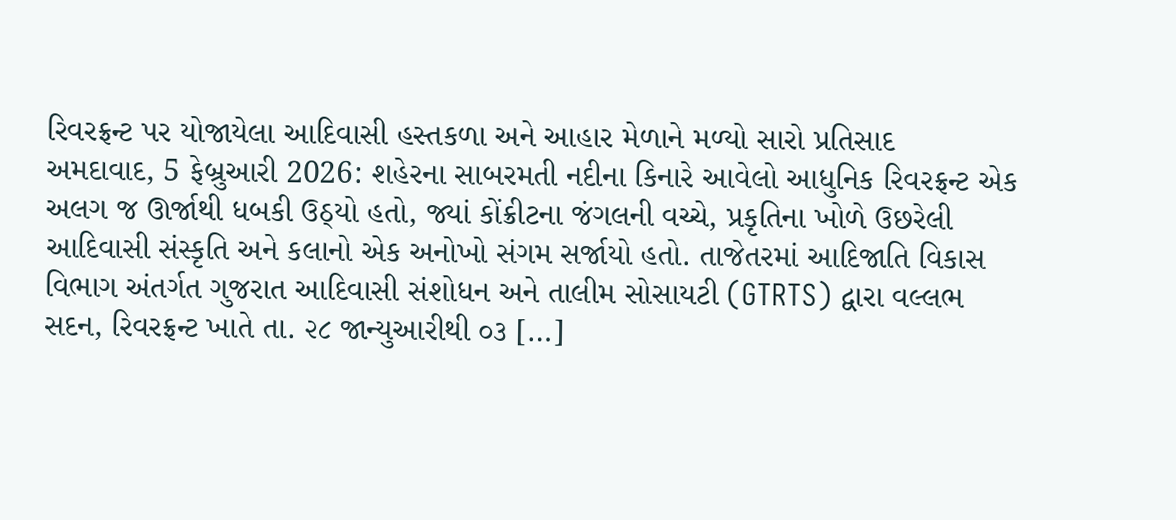રિવરફ્રન્ટ પર યોજાયેલા આદિવાસી હસ્તકળા અને આહાર મેળાને મળ્યો સારો પ્રતિસાદ
અમદાવાદ, 5 ફેબ્રુઆરી 2026: શહેરના સાબરમતી નદીના કિનારે આવેલો આધુનિક રિવરફ્રન્ટ એક અલગ જ ઊર્જાથી ધબકી ઉઠ્યો હતો, જ્યાં કોંક્રીટના જંગલની વચ્ચે, પ્રકૃતિના ખોળે ઉછરેલી આદિવાસી સંસ્કૃતિ અને કલાનો એક અનોખો સંગમ સર્જાયો હતો. તાજેતરમાં આદિજાતિ વિકાસ વિભાગ અંતર્ગત ગુજરાત આદિવાસી સંશોધન અને તાલીમ સોસાયટી (GTRTS) દ્વારા વલ્લભ સદન, રિવરફ્રન્ટ ખાતે તા. ૨૮ જાન્યુઆરીથી ૦૩ […]